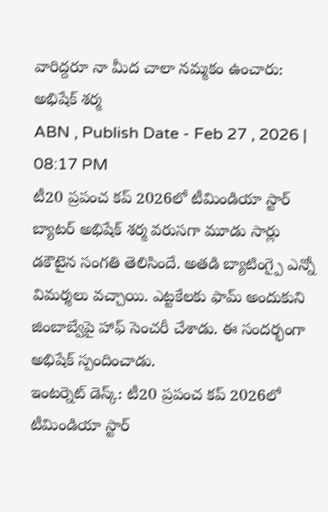వారిద్దరూ నా మీద చాలా నమ్మకం ఉంచారు: అభిషేక్ శర్మ
ABN , Publish Date - Feb 27 , 2026 | 08:17 PM
టీ20 ప్రపంచ కప్ 2026లో టీమిండియా స్టార్ బ్యాటర్ అభిషేక్ శర్మ వరుసగా మూడు సార్లు డకౌటైన సంగతి తెలిసిందే. అతడి బ్యాటింగ్పై ఎన్నో విమర్శలు వచ్చాయి. ఎట్టకేలకు ఫామ్ అందుకుని జింబాబ్వేపై హాఫ్ సెంచరీ చేశాడు. ఈ సందర్భంగా అభిషేక్ స్పందించాడు.
ఇంటర్నెట్ డెస్క్: టీ20 ప్రపంచ కప్ 2026లో టీమిండియా స్టార్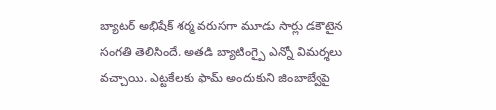బ్యాటర్ అభిషేక్ శర్మ వరుసగా మూడు సార్లు డకౌటైన సంగతి తెలిసిందే. అతడి బ్యాటింగ్పై ఎన్నో విమర్శలు వచ్చాయి. ఎట్టకేలకు ఫామ్ అందుకుని జింబాబ్వేపై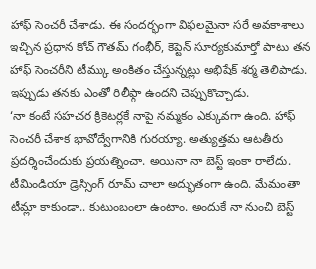హాఫ్ సెంచరీ చేశాడు. ఈ సందర్భంగా విఫలమైనా సరే అవకాశాలు ఇచ్చిన ప్రధాన కోచ్ గౌతమ్ గంభీర్, కెప్టెన్ సూర్యకుమార్తో పాటు తన హాఫ్ సెంచరీని టీమ్కు అంకితం చేస్తున్నట్లు అభిషేక్ శర్మ తెలిపాడు. ఇప్పుడు తనకు ఎంతో రిలీఫ్గా ఉందని చెప్పుకొచ్చాడు.
‘నా కంటే సహచర క్రికెటర్లకే నాపై నమ్మకం ఎక్కువగా ఉంది. హాఫ్ సెంచరీ చేశాక భావోద్వేగానికి గురయ్యా. అత్యుత్తమ ఆటతీరు ప్రదర్శించేందుకు ప్రయత్నించా. అయినా నా బెస్ట్ ఇంకా రాలేదు. టీమిండియా డ్రెస్సింగ్ రూమ్ చాలా అద్భుతంగా ఉంది. మేమంతా టీమ్లా కాకుండా.. కుటుంబంలా ఉంటాం. అందుకే నా నుంచి బెస్ట్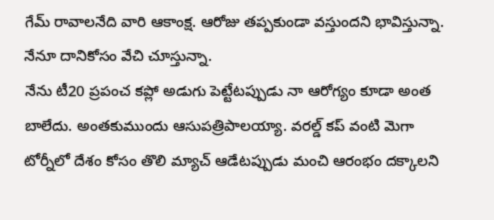గేమ్ రావాలనేది వారి ఆకాంక్ష. ఆరోజు తప్పకుండా వస్తుందని భావిస్తున్నా. నేనూ దానికోసం వేచి చూస్తున్నా.
నేను టీ20 ప్రపంచ కప్లో అడుగు పెట్టేటప్పుడు నా ఆరోగ్యం కూడా అంత బాలేదు. అంతకుముందు ఆసుపత్రిపాలయ్యా. వరల్డ్ కప్ వంటి మెగా టోర్నీలో దేశం కోసం తొలి మ్యాచ్ ఆడేటప్పుడు మంచి ఆరంభం దక్కాలని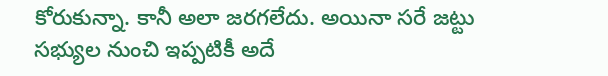కోరుకున్నా. కానీ అలా జరగలేదు. అయినా సరే జట్టు సభ్యుల నుంచి ఇప్పటికీ అదే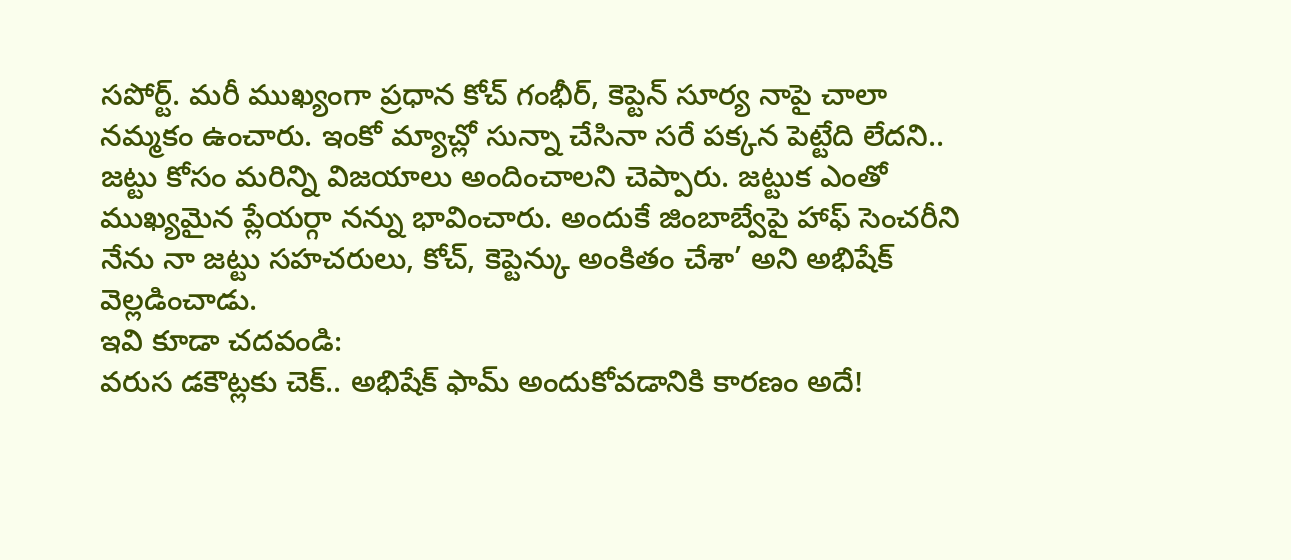సపోర్ట్. మరీ ముఖ్యంగా ప్రధాన కోచ్ గంభీర్, కెప్టెన్ సూర్య నాపై చాలా నమ్మకం ఉంచారు. ఇంకో మ్యాచ్లో సున్నా చేసినా సరే పక్కన పెట్టేది లేదని.. జట్టు కోసం మరిన్ని విజయాలు అందించాలని చెప్పారు. జట్టుక ఎంతో ముఖ్యమైన ప్లేయర్గా నన్ను భావించారు. అందుకే జింబాబ్వేపై హాఫ్ సెంచరీని నేను నా జట్టు సహచరులు, కోచ్, కెప్టెన్కు అంకితం చేశా’ అని అభిషేక్ వెల్లడించాడు.
ఇవి కూడా చదవండి:
వరుస డకౌట్లకు చెక్.. అభిషేక్ ఫామ్ అందుకోవడానికి కారణం అదే!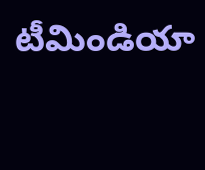టీమిండియా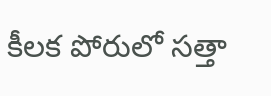కీలక పోరులో సత్తా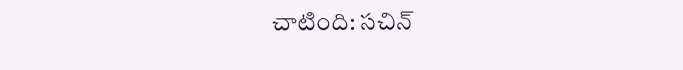చాటింది: సచిన్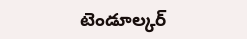టెండూల్కర్